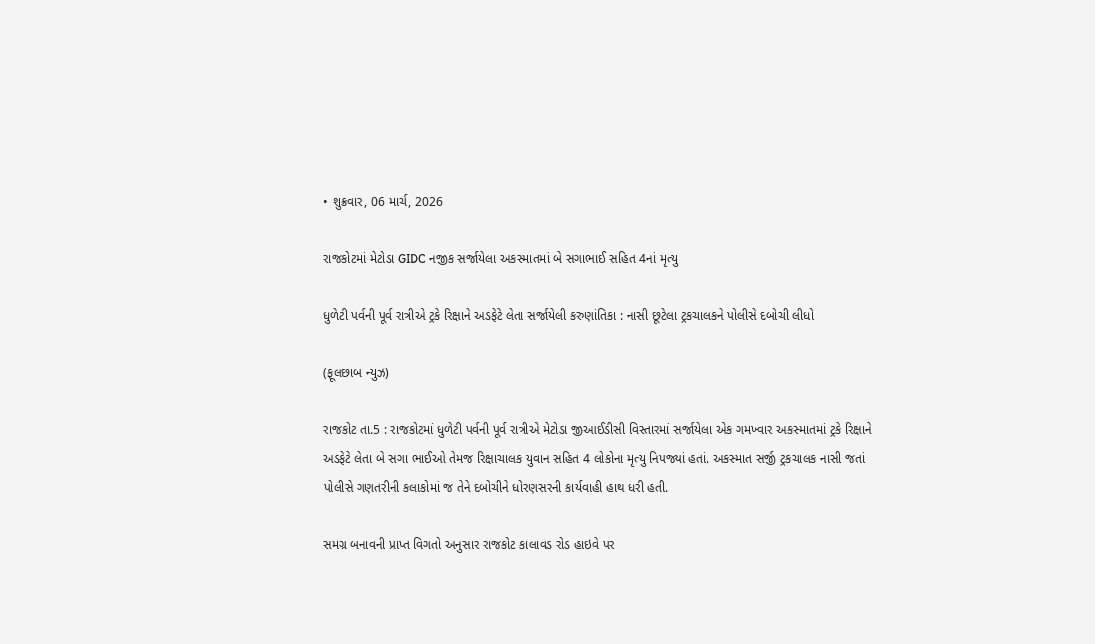• શુક્રવાર, 06 માર્ચ, 2026

રાજકોટમાં મેટોડા GIDC નજીક સર્જાયેલા અકસ્માતમાં બે સગાભાઈ સહિત 4નાં મૃત્યુ

ધુળેટી પર્વની પૂર્વ રાત્રીએ ટ્રકે રિક્ષાને અડફેટે લેતા સર્જાયેલી કરુણાંતિકા : નાસી છૂટેલા ટ્રકચાલકને પોલીસે દબોચી લીધો

(ફૂલછાબ ન્યુઝ)

રાજકોટ તા.5 : રાજકોટમાં ધુળેટી પર્વની પૂર્વ રાત્રીએ મેટોડા જીઆઈડીસી વિસ્તારમાં સર્જાયેલા એક ગમખ્વાર અકસ્માતમાં ટ્રકે રિક્ષાને અડફેટે લેતા બે સગા ભાઈઓ તેમજ રિક્ષાચાલક યુવાન સહિત 4 લોકોના મૃત્યુ નિપજ્યાં હતાં. અકસ્માત સર્જી ટ્રકચાલક નાસી જતાં પોલીસે ગણતરીની કલાકોમાં જ તેને દબોચીને ધોરણસરની કાર્યવાહી હાથ ધરી હતી.

સમગ્ર બનાવની પ્રાપ્ત વિગતો અનુસાર રાજકોટ કાલાવડ રોડ હાઇવે પર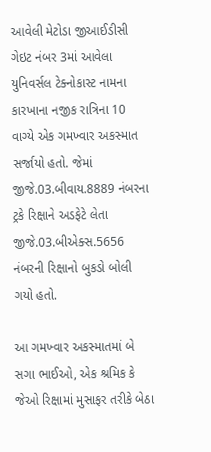આવેલી મેટોડા જીઆઈડીસી ગેઇટ નંબર 3માં આવેલા યુનિવર્સલ ટેક્નોકાસ્ટ નામના કારખાના નજીક રાત્રિના 10 વાગ્યે એક ગમખ્વાર અકસ્માત સર્જાયો હતો. જેમાં જીજે.03.બીવાય.8889 નંબરના ટ્રકે રિક્ષાને અડફેટે લેતા જીજે.03.બીએક્સ.5656 નંબરની રિક્ષાનો બુકડો બોલી ગયો હતો.

આ ગમખ્વાર અકસ્માતમાં બે સગા ભાઈઓ, એક શ્રમિક કે જેઓ રિક્ષામાં મુસાફર તરીકે બેઠા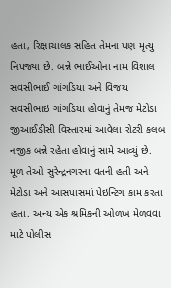હતા, રિક્ષાચાલક સહિત તેમના પણ મૃત્યુ નિપજ્યા છે. બન્ને ભાઈઓના નામ વિશાલ સવસીભાઈ ગાંગડિયા અને વિજય સવસીભાઇ ગાંગડિયા હોવાનું તેમજ મેટોડા જીઆઈડીસી વિસ્તારમાં આવેલા રોટરી કલબ નજીક બન્ને રહેતા હોવાનું સામે આવ્યું છે. મૂળ તેઓ સુરેન્દ્રનગરના વતની હતી અને  મેટોડા અને આસપાસમાં પેઇન્ટિગ કામ કરતા હતા. અન્ય એક શ્રમિકની ઓળખ મેળવવા માટે પોલીસ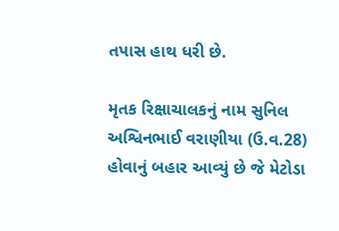તપાસ હાથ ધરી છે.

મૃતક રિક્ષાચાલકનું નામ સુનિલ અશ્વિનભાઈ વરાણીયા (ઉ.વ.28) હોવાનું બહાર આવ્યું છે જે મેટોડા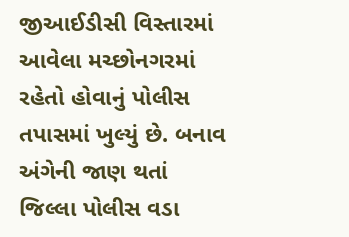જીઆઈડીસી વિસ્તારમાં આવેલા મચ્છોનગરમાં રહેતો હોવાનું પોલીસ તપાસમાં ખુલ્યું છે. બનાવ અંગેની જાણ થતાં જિલ્લા પોલીસ વડા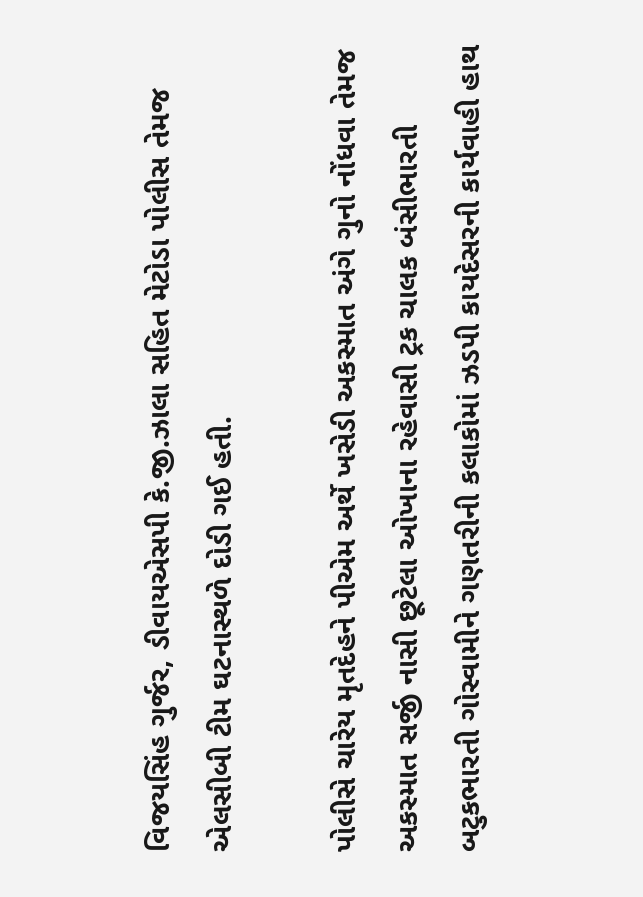વિજયસિંહ ગુર્જર, ડીવાયએસપી કે.જી.ઝાલા સહિત મેટોડા પોલીસ તેમજ એલસીબી ટીમ ઘટનાસ્થળે દોડી ગઈ હતી.

પોલીસે ચારેય મૃતદેહને પીએમ અર્થે ખસેડી અકસ્માત અંગે ગુનો નોંધવા તેમજ અકસ્માત સર્જી નાસી છૂટેલા ઓખાના રહેવાસી ટ્રક ચાલક બંસીભારતી બટુકભારતી ગોસ્વામીને ગણતરીની કલાકોમાં ઝડપી કાયદેસરની કાર્યવાહી હાથ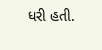ધરી હતી.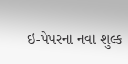ઇ-પેપરના નવા શુલ્ક